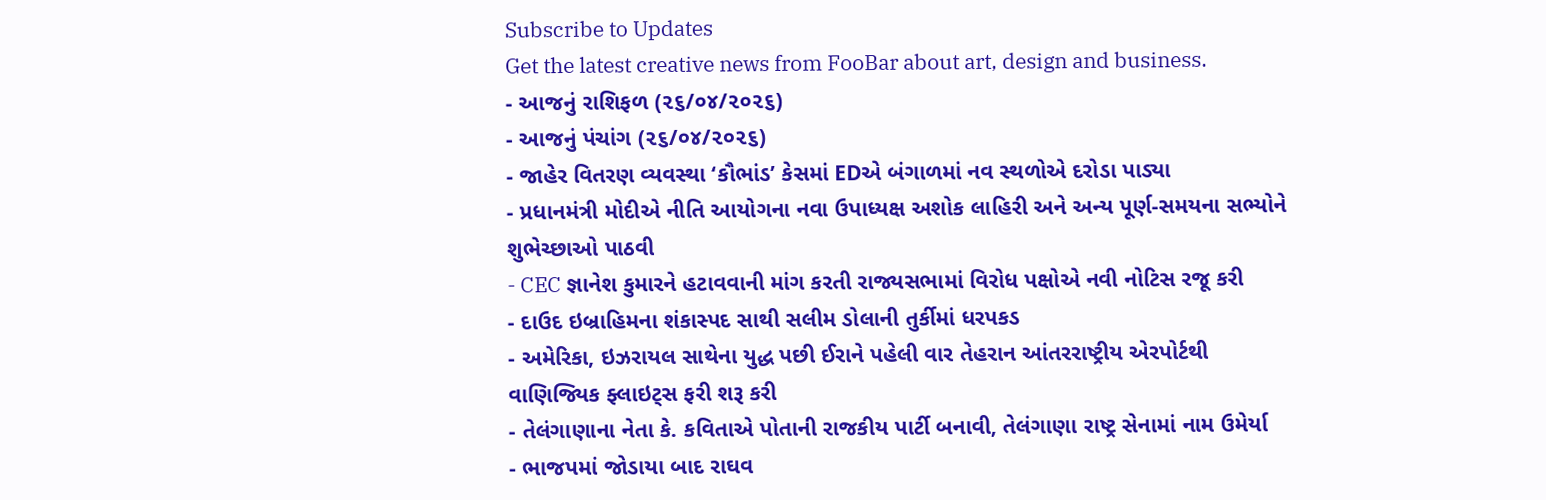Subscribe to Updates
Get the latest creative news from FooBar about art, design and business.
- આજનું રાશિફળ (૨૬/૦૪/૨૦૨૬)
- આજનું પંચાંગ (૨૬/૦૪/૨૦૨૬)
- જાહેર વિતરણ વ્યવસ્થા ‘કૌભાંડ’ કેસમાં EDએ બંગાળમાં નવ સ્થળોએ દરોડા પાડ્યા
- પ્રધાનમંત્રી મોદીએ નીતિ આયોગના નવા ઉપાધ્યક્ષ અશોક લાહિરી અને અન્ય પૂર્ણ-સમયના સભ્યોને શુભેચ્છાઓ પાઠવી
- CEC જ્ઞાનેશ કુમારને હટાવવાની માંગ કરતી રાજ્યસભામાં વિરોધ પક્ષોએ નવી નોટિસ રજૂ કરી
- દાઉદ ઇબ્રાહિમના શંકાસ્પદ સાથી સલીમ ડોલાની તુર્કીમાં ધરપકડ
- અમેરિકા, ઇઝરાયલ સાથેના યુદ્ધ પછી ઈરાને પહેલી વાર તેહરાન આંતરરાષ્ટ્રીય એરપોર્ટથી વાણિજ્યિક ફ્લાઇટ્સ ફરી શરૂ કરી
- તેલંગાણાના નેતા કે. કવિતાએ પોતાની રાજકીય પાર્ટી બનાવી, તેલંગાણા રાષ્ટ્ર સેનામાં નામ ઉમેર્યા
- ભાજપમાં જોડાયા બાદ રાઘવ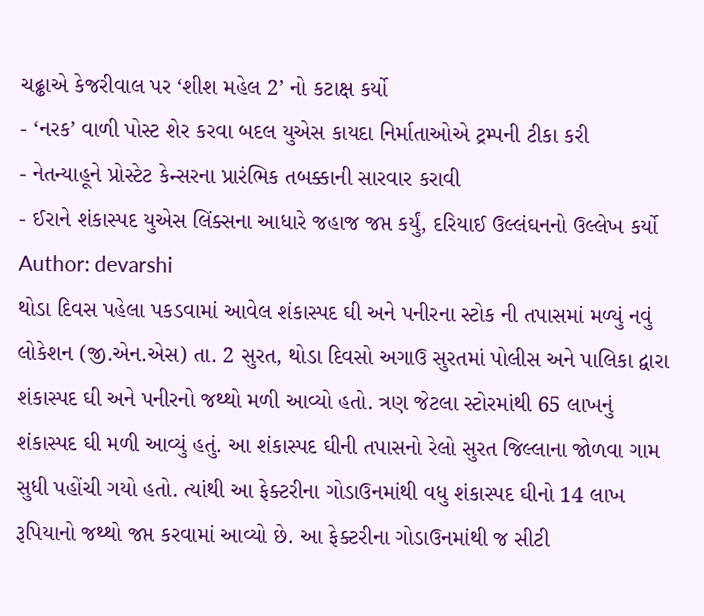ચઢ્ઢાએ કેજરીવાલ પર ‘શીશ મહેલ 2’ નો કટાક્ષ કર્યો
- ‘નરક’ વાળી પોસ્ટ શેર કરવા બદલ યુએસ કાયદા નિર્માતાઓએ ટ્રમ્પની ટીકા કરી
- નેતન્યાહૂને પ્રોસ્ટેટ કેન્સરના પ્રારંભિક તબક્કાની સારવાર કરાવી
- ઈરાને શંકાસ્પદ યુએસ લિંક્સના આધારે જહાજ જપ્ત કર્યું, દરિયાઈ ઉલ્લંઘનનો ઉલ્લેખ કર્યો
Author: devarshi
થોડા દિવસ પહેલા પકડવામાં આવેલ શંકાસ્પદ ઘી અને પનીરના સ્ટોક ની તપાસમાં મળ્યું નવું લોકેશન (જી.એન.એસ) તા. 2 સુરત, થોડા દિવસો અગાઉ સુરતમાં પોલીસ અને પાલિકા દ્વારા શંકાસ્પદ ઘી અને પનીરનો જથ્થો મળી આવ્યો હતો. ત્રણ જેટલા સ્ટોરમાંથી 65 લાખનું શંકાસ્પદ ઘી મળી આવ્યું હતું. આ શંકાસ્પદ ઘીની તપાસનો રેલો સુરત જિલ્લાના જોળવા ગામ સુધી પહોંચી ગયો હતો. ત્યાંથી આ ફેક્ટરીના ગોડાઉનમાંથી વધુ શંકાસ્પદ ઘીનો 14 લાખ રૂપિયાનો જથ્થો જપ્ત કરવામાં આવ્યો છે. આ ફેક્ટરીના ગોડાઉનમાંથી જ સીટી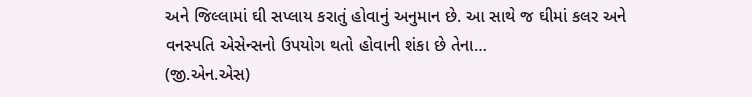અને જિલ્લામાં ઘી સપ્લાય કરાતું હોવાનું અનુમાન છે. આ સાથે જ ઘીમાં કલર અને વનસ્પતિ એસેન્સનો ઉપયોગ થતો હોવાની શંકા છે તેના…
(જી.એન.એસ)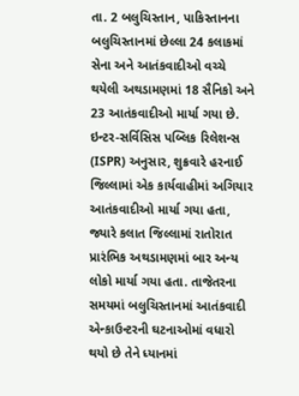તા. 2 બલુચિસ્તાન, પાકિસ્તાનના બલુચિસ્તાનમાં છેલ્લા 24 કલાકમાં સેના અને આતંકવાદીઓ વચ્ચે થયેલી અથડામણમાં 18 સૈનિકો અને 23 આતંકવાદીઓ માર્યા ગયા છે. ઇન્ટર-સર્વિસિસ પબ્લિક રિલેશન્સ (ISPR) અનુસાર, શુક્રવારે હરનાઈ જિલ્લામાં એક કાર્યવાહીમાં અગિયાર આતંકવાદીઓ માર્યા ગયા હતા, જ્યારે કલાત જિલ્લામાં રાતોરાત પ્રારંભિક અથડામણમાં બાર અન્ય લોકો માર્યા ગયા હતા. તાજેતરના સમયમાં બલુચિસ્તાનમાં આતંકવાદી એન્કાઉન્ટરની ઘટનાઓમાં વધારો થયો છે તેને ધ્યાનમાં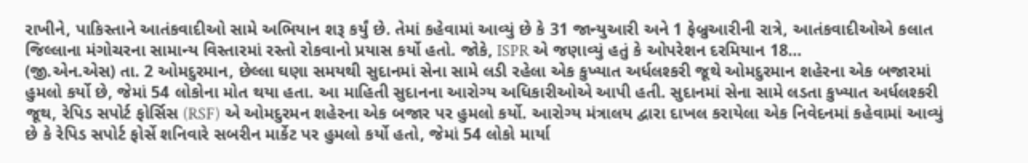રાખીને, પાકિસ્તાને આતંકવાદીઓ સામે અભિયાન શરૂ કર્યું છે. તેમાં કહેવામાં આવ્યું છે કે 31 જાન્યુઆરી અને 1 ફેબ્રુઆરીની રાત્રે, આતંકવાદીઓએ કલાત જિલ્લાના મંગોચરના સામાન્ય વિસ્તારમાં રસ્તો રોકવાનો પ્રયાસ કર્યો હતો. જોકે, ISPR એ જણાવ્યું હતું કે ઓપરેશન દરમિયાન 18…
(જી.એન.એસ) તા. 2 ઓમદુરમાન, છેલ્લા ઘણા સમયથી સુદાનમાં સેના સામે લડી રહેલા એક કુખ્યાત અર્ધલશ્કરી જૂથે ઓમદુરમાન શહેરના એક બજારમાં હુમલો કર્યો છે, જેમાં 54 લોકોના મોત થયા હતા. આ માહિતી સુદાનના આરોગ્ય અધિકારીઓએ આપી હતી. સુદાનમાં સેના સામે લડતા કુખ્યાત અર્ધલશ્કરી જૂથ, રેપિડ સપોર્ટ ફોર્સિસ (RSF) એ ઓમદુરમન શહેરના એક બજાર પર હુમલો કર્યો. આરોગ્ય મંત્રાલય દ્વારા દાખલ કરાયેલા એક નિવેદનમાં કહેવામાં આવ્યું છે કે રેપિડ સપોર્ટ ફોર્સે શનિવારે સબરીન માર્કેટ પર હુમલો કર્યો હતો, જેમાં 54 લોકો માર્યા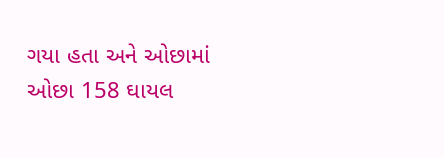ગયા હતા અને ઓછામાં ઓછા 158 ઘાયલ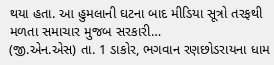થયા હતા. આ હુમલાની ઘટના બાદ મીડિયા સૂત્રો તરફથી મળતા સમાચાર મુજબ સરકારી…
(જી.એન.એસ) તા. 1 ડાકોર, ભગવાન રણછોડરાયના ધામ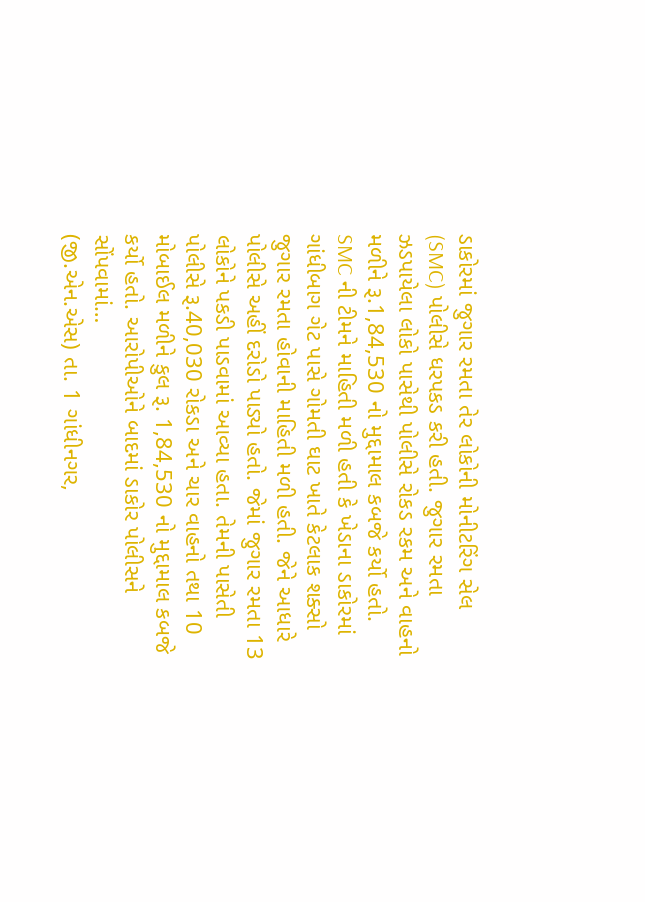ડાકોરમાં જુગાર રમતા તેર લોકોની મોનીટરિંગ સેલ (SMC) પોલીસે ધરપકડ કરી હતી. જુગાર રમતા ઝડપાયેલા લોકો પાસેથી પોલીસે રોકડ રકમ અને વાહનો મળીને રૂ.1,84,530 નો મુદ્દામાલ કબજે કર્યો હતો. SMC ની ટીમને માહિતી મળી હતી કે ખેડાના ડાકોરમાં ગાંધીબાગ ગેટ પાસે ગોમતી ઘાટ ખાતે કેટલાક શક્સો જુગાર રમતા હોવાની માહિતી મળી હતી. જેને આધારે પોલીસે અહીં દરોડો પાડ્યો હતો. જેમાં જુગાર રમતા 13 લોકોને પકડી પાડવામાં આવ્યા હતા. તેમની પાસેતી પોલીસે રૂ.40,030 રોકડા અને ચાર વાહનો તથા 10 મોબાઈલ મળીને કુલ રૂ. 1,84,530 નો મુદ્દામાલ કબજે કર્યો હતો. આરોપીઓને બાદમાં ડાકોર પોલીસને સોંપવામાં…
(જી.એન.એસ) તા. 1 ગાંધીનગર,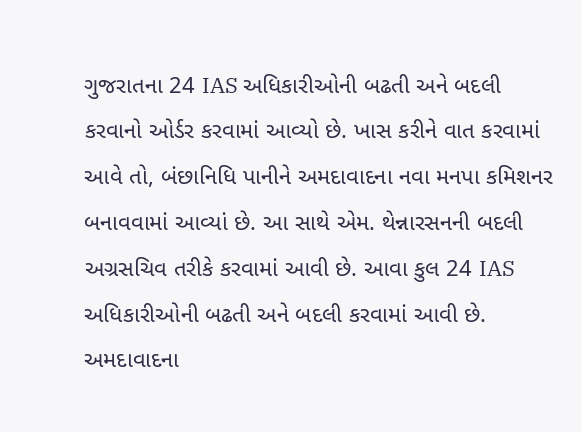ગુજરાતના 24 IAS અધિકારીઓની બઢતી અને બદલી કરવાનો ઓર્ડર કરવામાં આવ્યો છે. ખાસ કરીને વાત કરવામાં આવે તો, બંછાનિધિ પાનીને અમદાવાદના નવા મનપા કમિશનર બનાવવામાં આવ્યાં છે. આ સાથે એમ. થેન્નારસનની બદલી અગ્રસચિવ તરીકે કરવામાં આવી છે. આવા કુલ 24 IAS અધિકારીઓની બઢતી અને બદલી કરવામાં આવી છે. અમદાવાદના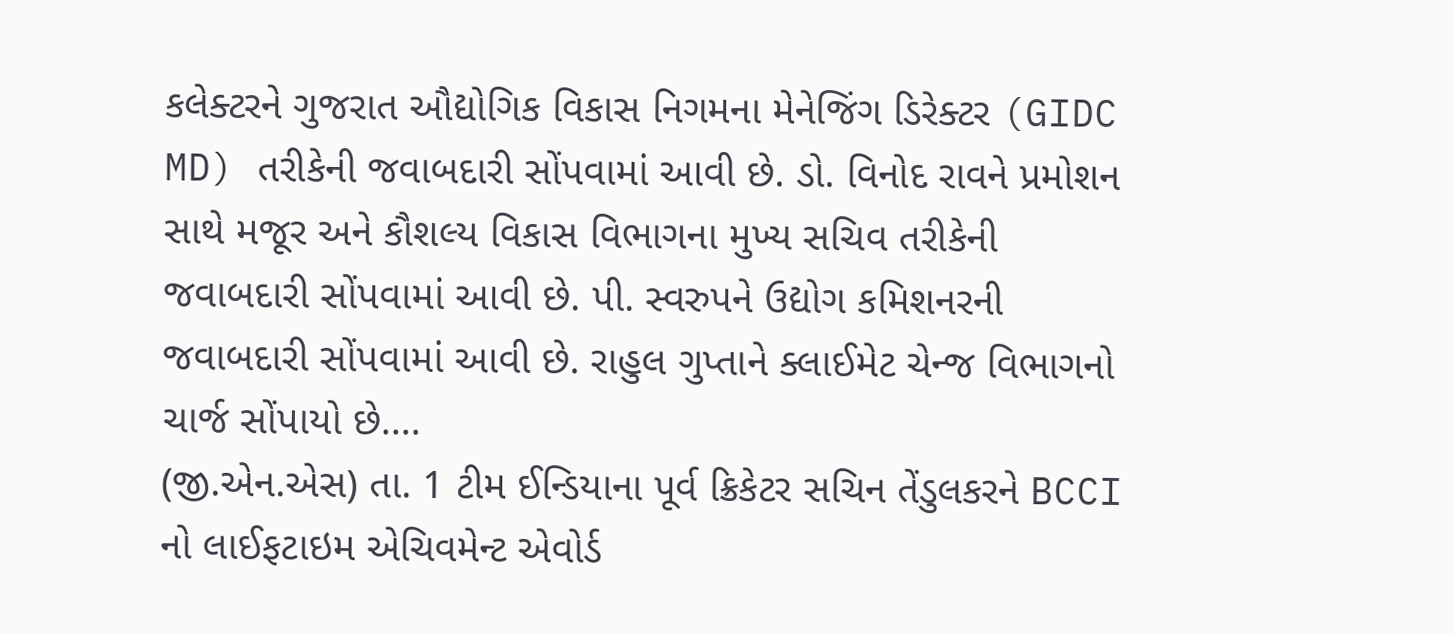કલેક્ટરને ગુજરાત ઔદ્યોગિક વિકાસ નિગમના મેનેજિંગ ડિરેક્ટર (GIDC MD) તરીકેની જવાબદારી સોંપવામાં આવી છે. ડો. વિનોદ રાવને પ્રમોશન સાથે મજૂર અને કૌશલ્ય વિકાસ વિભાગના મુખ્ય સચિવ તરીકેની જવાબદારી સોંપવામાં આવી છે. પી. સ્વરુપને ઉદ્યોગ કમિશનરની જવાબદારી સોંપવામાં આવી છે. રાહુલ ગુપ્તાને ક્લાઈમેટ ચેન્જ વિભાગનો ચાર્જ સોંપાયો છે.…
(જી.એન.એસ) તા. 1 ટીમ ઈન્ડિયાના પૂર્વ ક્રિકેટર સચિન તેંડુલકરને BCCI નો લાઈફટાઇમ એચિવમેન્ટ એવોર્ડ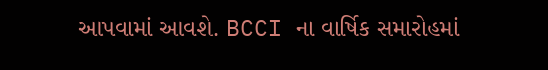આપવામાં આવશે. BCCI ના વાર્ષિક સમારોહમાં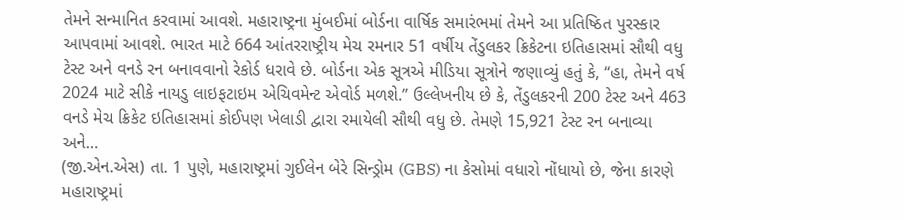તેમને સન્માનિત કરવામાં આવશે. મહારાષ્ટ્રના મુંબઈમાં બોર્ડના વાર્ષિક સમારંભમાં તેમને આ પ્રતિષ્ઠિત પુરસ્કાર આપવામાં આવશે. ભારત માટે 664 આંતરરાષ્ટ્રીય મેચ રમનાર 51 વર્ષીય તેંડુલકર ક્રિકેટના ઇતિહાસમાં સૌથી વધુ ટેસ્ટ અને વનડે રન બનાવવાનો રેકોર્ડ ધરાવે છે. બોર્ડના એક સૂત્રએ મીડિયા સૂત્રોને જણાવ્યું હતું કે, “હા, તેમને વર્ષ 2024 માટે સીકે નાયડુ લાઇફટાઇમ એચિવમેન્ટ એવોર્ડ મળશે.” ઉલ્લેખનીય છે કે, તેંડુલકરની 200 ટેસ્ટ અને 463 વનડે મેચ ક્રિકેટ ઇતિહાસમાં કોઈપણ ખેલાડી દ્વારા રમાયેલી સૌથી વધુ છે. તેમણે 15,921 ટેસ્ટ રન બનાવ્યા અને…
(જી.એન.એસ) તા. 1 પુણે, મહારાષ્ટ્રમાં ગુઈલેન બેરે સિન્ડ્રોમ (GBS) ના કેસોમાં વધારો નોંધાયો છે, જેના કારણે મહારાષ્ટ્રમાં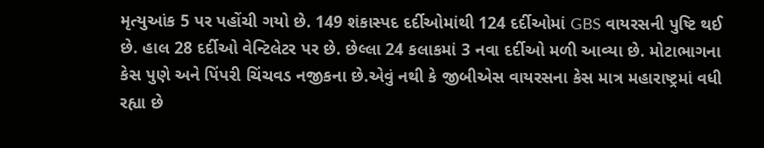મૃત્યુઆંક 5 પર પહોંચી ગયો છે. 149 શંકાસ્પદ દર્દીઓમાંથી 124 દર્દીઓમાં GBS વાયરસની પુષ્ટિ થઈ છે. હાલ 28 દર્દીઓ વેન્ટિલેટર પર છે. છેલ્લા 24 કલાકમાં 3 નવા દર્દીઓ મળી આવ્યા છે. મોટાભાગના કેસ પુણે અને પિંપરી ચિંચવડ નજીકના છે.એવું નથી કે જીબીએસ વાયરસના કેસ માત્ર મહારાષ્ટ્રમાં વધી રહ્યા છે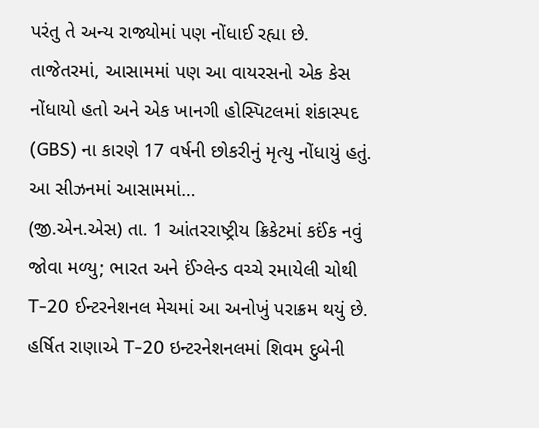પરંતુ તે અન્ય રાજ્યોમાં પણ નોંધાઈ રહ્યા છે. તાજેતરમાં, આસામમાં પણ આ વાયરસનો એક કેસ નોંધાયો હતો અને એક ખાનગી હોસ્પિટલમાં શંકાસ્પદ (GBS) ના કારણે 17 વર્ષની છોકરીનું મૃત્યુ નોંધાયું હતું. આ સીઝનમાં આસામમાં…
(જી.એન.એસ) તા. 1 આંતરરાષ્ટ્રીય ક્રિકેટમાં કઈંક નવું જોવા મળ્યુ; ભારત અને ઈંગ્લેન્ડ વચ્ચે રમાયેલી ચોથી T-20 ઈન્ટરનેશનલ મેચમાં આ અનોખું પરાક્રમ થયું છે. હર્ષિત રાણાએ T-20 ઇન્ટરનેશનલમાં શિવમ દુબેની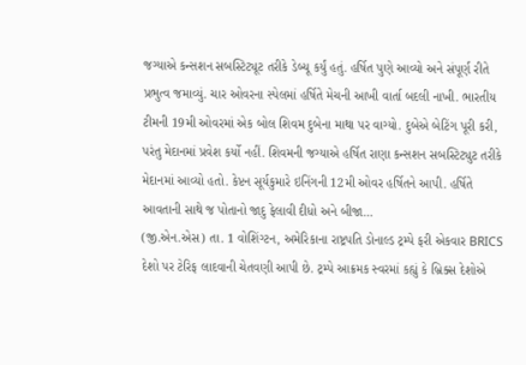જગ્યાએ કન્સશન સબસ્ટિટ્યૂટ તરીકે ડેબ્યૂ કર્યું હતું. હર્ષિત પુણે આવ્યો અને સંપૂર્ણ રીતે પ્રભુત્વ જમાવ્યું. ચાર ઓવરના સ્પેલમાં હર્ષિતે મેચની આખી વાર્તા બદલી નાખી. ભારતીય ટીમની 19મી ઓવરમાં એક બોલ શિવમ દુબેના માથા પર વાગ્યો. દુબેએ બેટિંગ પૂરી કરી, પરંતુ મેદાનમાં પ્રવેશ કર્યો નહીં. શિવમની જગ્યાએ હર્ષિત રાણા કન્સશન સબસ્ટિટ્યુટ તરીકે મેદાનમાં આવ્યો હતો. કેપ્ટન સૂર્યકુમારે ઇનિંગની 12મી ઓવર હર્ષિતને આપી. હર્ષિતે આવતાની સાથે જ પોતાનો જાદુ ફેલાવી દીધો અને બીજા…
(જી.એન.એસ) તા. 1 વોશિંગ્ટન, અમેરિકાના રાષ્ટ્રપતિ ડોનાલ્ડ ટ્રમ્પે ફરી એકવાર BRICS દેશો પર ટેરિફ લાદવાની ચેતવણી આપી છે. ટ્રમ્પે આક્રમક સ્વરમાં કહ્યું કે બ્રિક્સ દેશોએ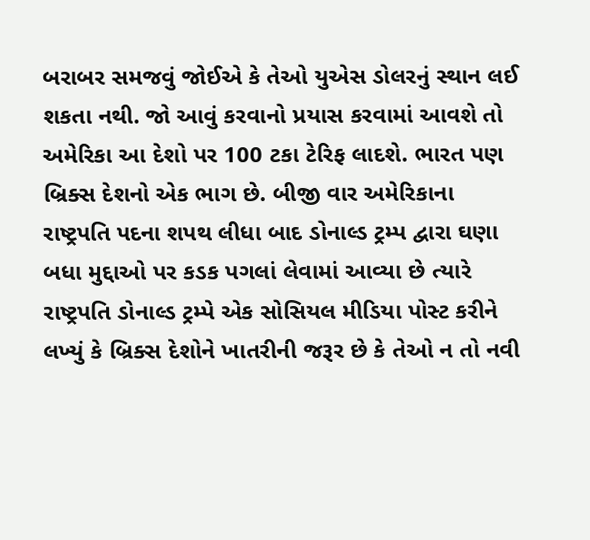બરાબર સમજવું જોઈએ કે તેઓ યુએસ ડોલરનું સ્થાન લઈ શકતા નથી. જો આવું કરવાનો પ્રયાસ કરવામાં આવશે તો અમેરિકા આ દેશો પર 100 ટકા ટેરિફ લાદશે. ભારત પણ બ્રિક્સ દેશનો એક ભાગ છે. બીજી વાર અમેરિકાના રાષ્ટ્રપતિ પદના શપથ લીધા બાદ ડોનાલ્ડ ટ્રમ્પ દ્વારા ઘણા બધા મુદ્દાઓ પર કડક પગલાં લેવામાં આવ્યા છે ત્યારે રાષ્ટ્રપતિ ડોનાલ્ડ ટ્રમ્પે એક સોસિયલ મીડિયા પોસ્ટ કરીને લખ્યું કે બ્રિક્સ દેશોને ખાતરીની જરૂર છે કે તેઓ ન તો નવી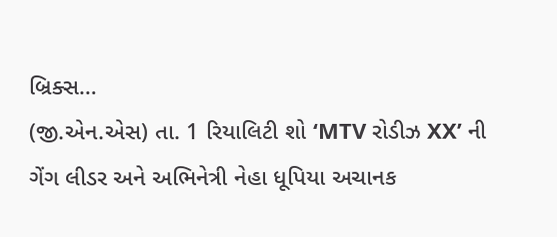બ્રિક્સ…
(જી.એન.એસ) તા. 1 રિયાલિટી શો ‘MTV રોડીઝ XX’ ની ગેંગ લીડર અને અભિનેત્રી નેહા ધૂપિયા અચાનક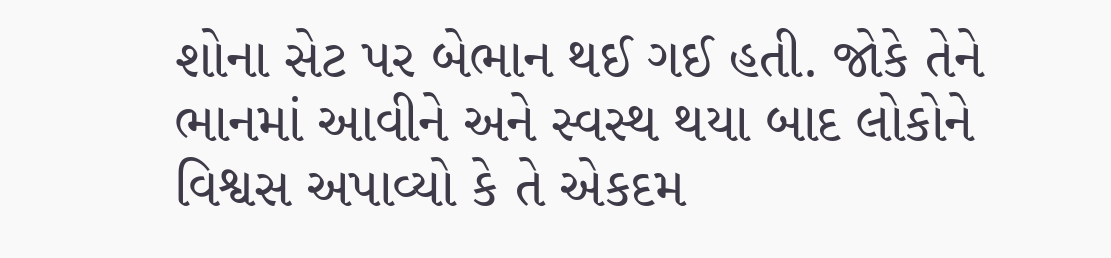શોના સેટ પર બેભાન થઈ ગઈ હતી. જોકે તેને ભાનમાં આવીને અને સ્વસ્થ થયા બાદ લોકોને વિશ્વસ અપાવ્યો કે તે એકદમ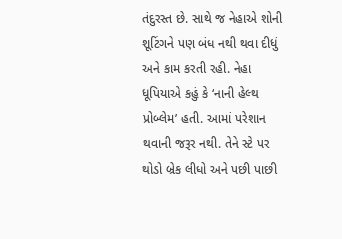તંદુરસ્ત છે. સાથે જ નેહાએ શોની શૂટિંગને પણ બંધ નથી થવા દીધું અને કામ કરતી રહી. નેહા ધૂપિયાએ કહું કે ‘નાની હેલ્થ પ્રોબ્લેમ’ હતી. આમાં પરેશાન થવાની જરૂર નથી. તેને સ્ટે પર થોડો બ્રેક લીધો અને પછી પાછી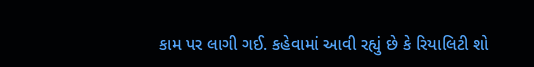કામ પર લાગી ગઈ. કહેવામાં આવી રહ્યું છે કે રિયાલિટી શો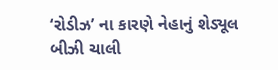‘રોડીઝ’ ના કારણે નેહાનું શેડ્યૂલ બીઝી ચાલી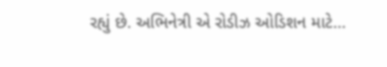રહ્યું છે. અભિનેત્રી એ રોડીઝ ઓડિશન માટે…